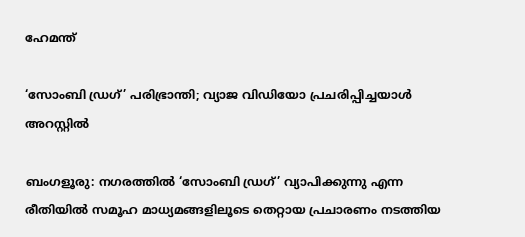ഹേമന്ത്

‘സോംബി ഡ്രഗ്’ പരിഭ്രാന്തി; വ്യാജ വിഡിയോ പ്രചരിപ്പിച്ചയാൾ അറസ്റ്റിൽ

ബംഗളൂരു: നഗരത്തിൽ ‘സോംബി ഡ്രഗ്’ വ്യാപിക്കുന്നു എന്ന രീതിയിൽ സമൂഹ മാധ്യമങ്ങളിലൂടെ തെറ്റായ പ്രചാരണം നടത്തിയ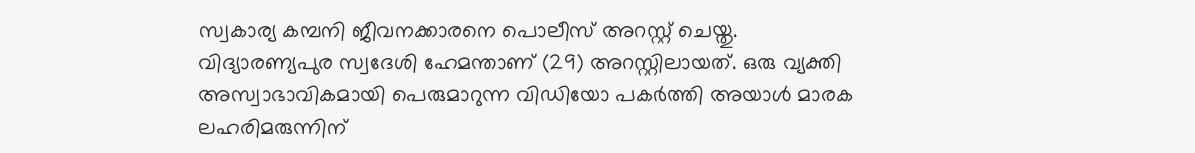സ്വകാര്യ കമ്പനി ജീവനക്കാരനെ പൊലീസ് അറസ്റ്റ് ചെയ്തു. വിദ്യാരണ്യപുര സ്വദേശി ഹേമന്താണ് (29) അറസ്റ്റിലായത്. ഒരു വ്യക്തി അസ്വാഭാവികമായി പെരുമാറുന്ന വിഡിയോ പകർത്തി അയാൾ മാരക ലഹരിമരുന്നിന്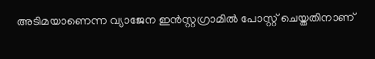അടിമയാണെന്ന വ്യാജേന ഇൻസ്റ്റഗ്രാമിൽ പോസ്റ്റ് ചെയ്തതിനാണ്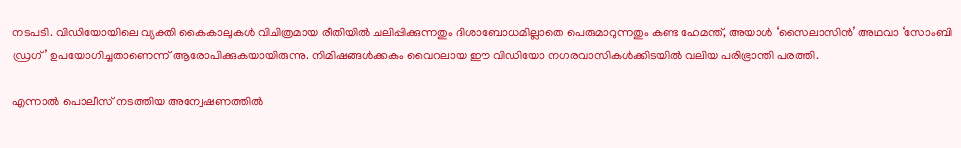നടപടി. വിഡിയോയിലെ വ്യക്തി കൈകാലുകൾ വിചിത്രമായ രീതിയിൽ ചലിപ്പിക്കുന്നതും ദിശാബോധമില്ലാതെ പെരുമാറുന്നതും കണ്ട ഹേമന്ത്, അയാൾ ‘സൈലാസിൻ’ അഥവാ ‘സോംബി ഡ്രഗ്’ ഉപയോഗിച്ചതാണെന്ന് ആരോപിക്കുകയായിരുന്നു. നിമിഷങ്ങൾക്കകം വൈറലായ ഈ വിഡിയോ നഗരവാസികൾക്കിടയിൽ വലിയ പരിഭ്രാന്തി പരത്തി.

എന്നാൽ പൊലീസ് നടത്തിയ അന്വേഷണത്തിൽ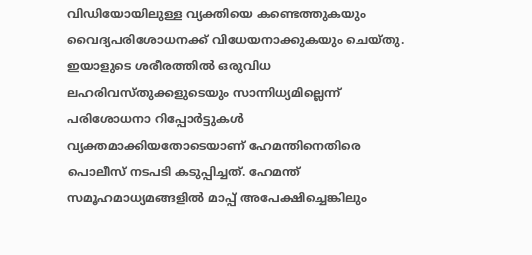വിഡിയോയിലുള്ള വ്യക്തിയെ കണ്ടെത്തുകയും വൈദ്യപരിശോധനക്ക് വിധേയനാക്കുകയും ചെയ്തു. ഇയാളുടെ ശരീരത്തിൽ ഒരുവിധ ലഹരിവസ്തുക്കളുടെയും സാന്നിധ്യമില്ലെന്ന് പരിശോധനാ റിപ്പോർട്ടുകൾ വ്യക്തമാക്കിയതോടെയാണ് ഹേമന്തിനെതിരെ പൊലീസ് നടപടി കടുപ്പിച്ചത്. ഹേമന്ത് സമൂഹമാധ്യമങ്ങളിൽ മാപ്പ് അപേക്ഷിച്ചെങ്കിലും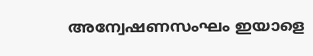അന്വേഷണസംഘം ഇയാളെ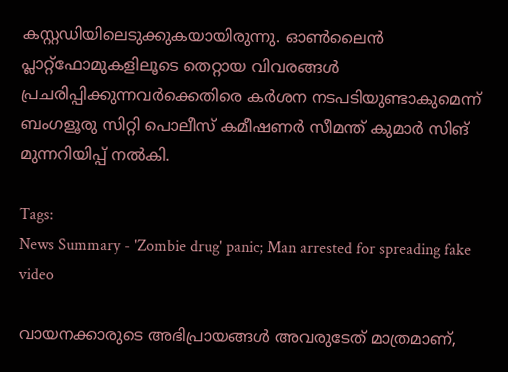കസ്റ്റഡിയിലെടുക്കുകയായിരുന്നു. ഓൺലൈൻ പ്ലാറ്റ്‌ഫോമുകളിലൂടെ തെറ്റായ വിവരങ്ങൾ പ്രചരിപ്പിക്കുന്നവർക്കെതിരെ കർശന നടപടിയുണ്ടാകുമെന്ന് ബംഗളൂരു സിറ്റി പൊലീസ് കമീഷണർ സീമന്ത് കുമാർ സിങ് മുന്നറിയിപ്പ് നൽകി.

Tags:
News Summary - 'Zombie drug' panic; Man arrested for spreading fake video

വായനക്കാരുടെ അഭിപ്രായങ്ങള്‍ അവരുടേത് മാത്രമാണ്,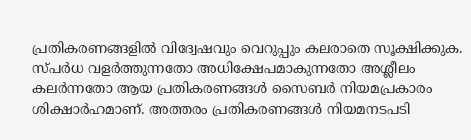പ്രതികരണങ്ങളിൽ വിദ്വേഷവും വെറുപ്പും കലരാതെ സൂക്ഷിക്കുക. സ്പർധ വളർത്തുന്നതോ അധിക്ഷേപമാകുന്നതോ അശ്ലീലം കലർന്നതോ ആയ പ്രതികരണങ്ങൾ സൈബർ നിയമപ്രകാരം ശിക്ഷാർഹമാണ്. അത്തരം പ്രതികരണങ്ങൾ നിയമനടപടി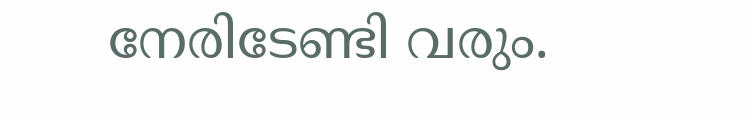നേരിടേണ്ടി വരും.